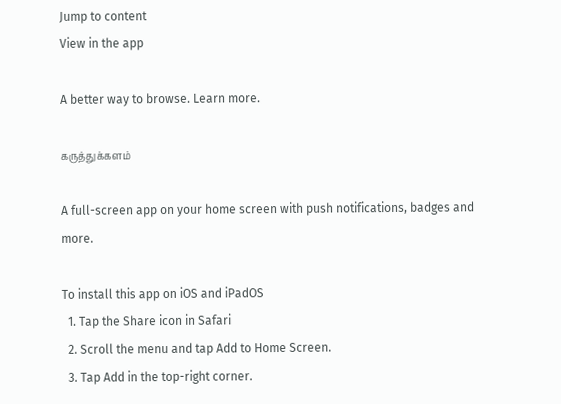Jump to content
View in the app

A better way to browse. Learn more.

கருத்துக்களம்

A full-screen app on your home screen with push notifications, badges and more.

To install this app on iOS and iPadOS
  1. Tap the Share icon in Safari
  2. Scroll the menu and tap Add to Home Screen.
  3. Tap Add in the top-right corner.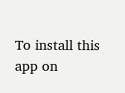To install this app on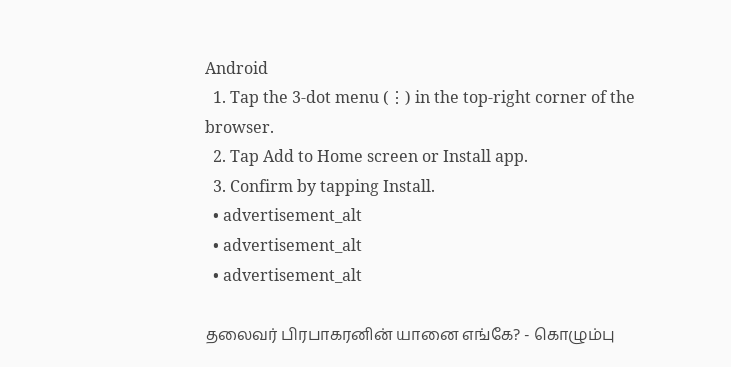Android
  1. Tap the 3-dot menu (⋮) in the top-right corner of the browser.
  2. Tap Add to Home screen or Install app.
  3. Confirm by tapping Install.
  • advertisement_alt
  • advertisement_alt
  • advertisement_alt

தலைவர் பிரபாகரனின் யானை எங்கே? - கொழும்பு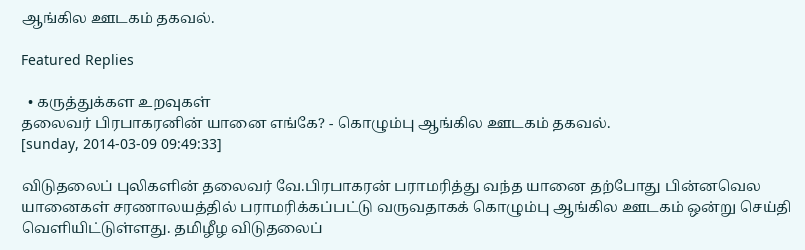ஆங்கில ஊடகம் தகவல்.

Featured Replies

  • கருத்துக்கள உறவுகள்
தலைவர் பிரபாகரனின் யானை எங்கே? - கொழும்பு ஆங்கில ஊடகம் தகவல்.
[sunday, 2014-03-09 09:49:33]

விடுதலைப் புலிகளின் தலைவர் வே.பிரபாகரன் பராமரித்து வந்த யானை தற்போது பின்னவெல யானைகள் சரணாலயத்தில் பராமரிக்கப்பட்டு வருவதாகக் கொழும்பு ஆங்கில ஊடகம் ஒன்று செய்தி வெளியிட்டுள்ளது. தமிழீழ விடுதலைப்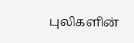புலிகளின்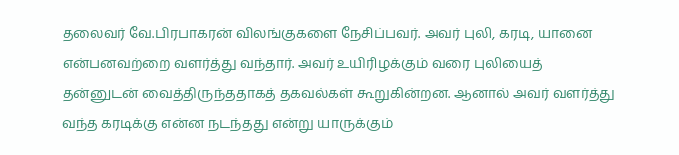தலைவர் வே.பிரபாகரன் விலங்குகளை நேசிப்பவர். அவர் புலி, கரடி, யானை என்பனவற்றை வளர்த்து வந்தார். அவர் உயிரிழக்கும் வரை புலியைத் தன்னுடன் வைத்திருந்ததாகத் தகவல்கள் கூறுகின்றன. ஆனால் அவர் வளர்த்து வந்த கரடிக்கு என்ன நடந்தது என்று யாருக்கும்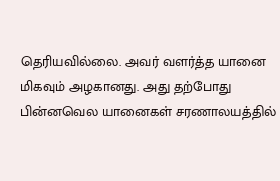தெரியவில்லை. அவர் வளர்த்த யானை மிகவும் அழகானது. அது தற்போது பின்னவெல யானைகள் சரணாலயத்தில்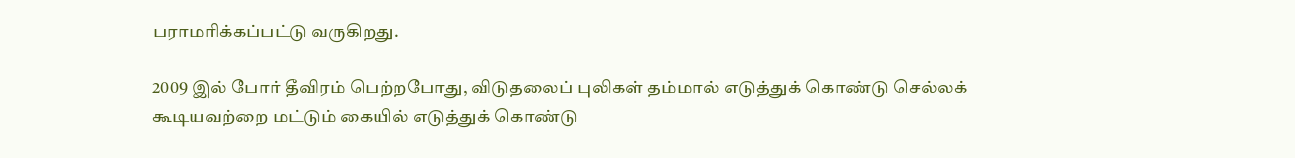பராமரிக்கப்பட்டு வருகிறது.

2009 இல் போர் தீவிரம் பெற்றபோது, விடுதலைப் புலிகள் தம்மால் எடுத்துக் கொண்டு செல்லக் கூடியவற்றை மட்டும் கையில் எடுத்துக் கொண்டு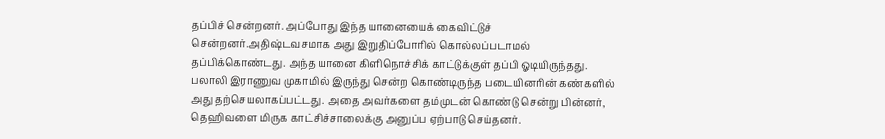தப்பிச் சென்றனர். அப்போது இந்த யானையைக் கைவிட்டுச் சென்றனர்.அதிஷ்டவசமாக அது இறுதிப்போரில் கொல்லப்படாமல் தப்பிக்கொண்டது. அந்த யானை கிளிநொச்சிக் காட்டுக்குள் தப்பி ஓடியிருந்தது. பலாலி இராணுவ முகாமில் இருந்து சென்ற கொண்டிருந்த படையினரின் கண்களில் அது தற்செயலாகப்பட்டது. அதை அவர்களை தம்முடன் கொண்டு சென்று பின்னர், தெஹிவளை மிருக காட்சிச்சாலைக்கு அனுப்ப ஏற்பாடு செய்தனர்.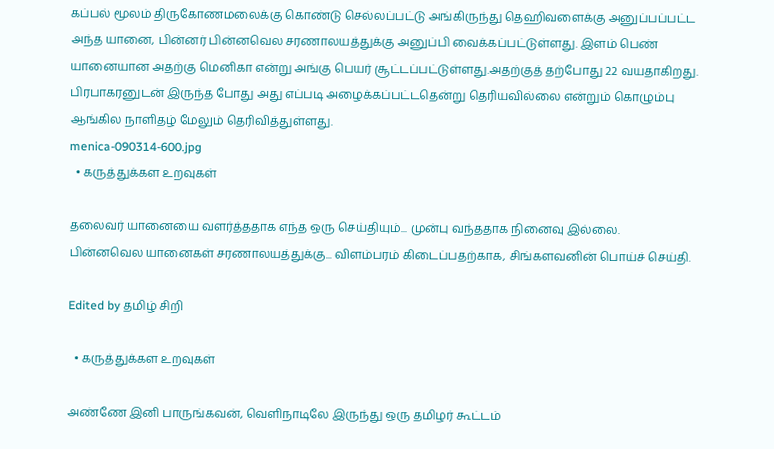கப்பல் மூலம் திருகோணமலைக்கு கொண்டு செல்லப்பட்டு அங்கிருந்து தெஹிவளைக்கு அனுப்பப்பட்ட அந்த யானை, பின்னர் பின்னவெல சரணாலயத்துக்கு அனுப்பி வைக்கப்பட்டுள்ளது. இளம் பெண் யானையான அதற்கு மெனிகா என்று அங்கு பெயர் சூட்டப்பட்டுள்ளது.அதற்குத் தற்போது 22 வயதாகிறது. பிரபாகரனுடன் இருந்த போது அது எப்படி அழைக்கப்பட்டதென்று தெரியவில்லை என்றும் கொழும்பு ஆங்கில நாளிதழ் மேலும் தெரிவித்துள்ளது.
menica-090314-600.jpg
  • கருத்துக்கள உறவுகள்

தலைவர் யானையை வளர்த்ததாக எந்த ஒரு செய்தியும்... முன்பு வந்ததாக நினைவு இல்லை.
பின்னவெல யானைகள் சரணாலயத்துக்கு... விளம்பரம் கிடைப்பதற்காக, சிங்களவனின் பொய்ச் செய்தி.

Edited by தமிழ் சிறி

  • கருத்துக்கள உறவுகள்

அண்ணே இனி பாருங்கவன், வெளிநாடிலே இருந்து ஒரு தமிழர் கூட்டம்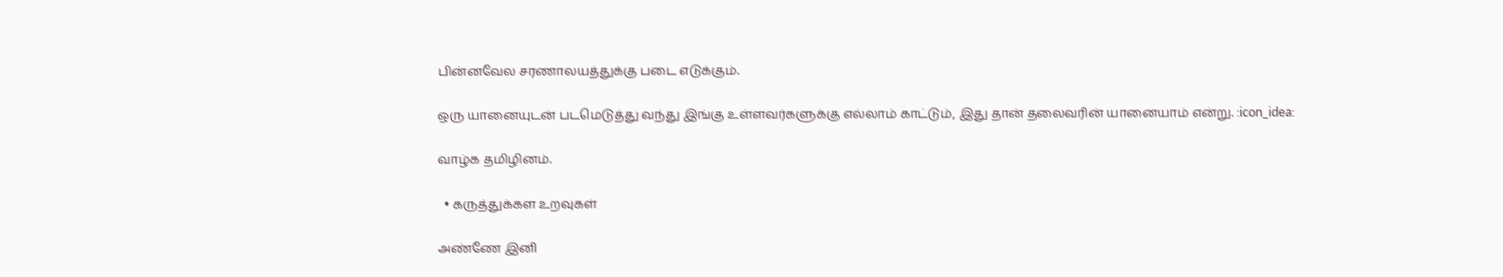பின்னவேல சரணாலயத்துக்கு படை எடுக்கும்.

ஒரு யானையுடன் படமெடுத்து வந்து இங்கு உள்ளவர்களுக்கு எல்லாம் காட்டும், இது தான் தலைவரின் யானையாம் என்று. :icon_idea:

வாழ்க தமிழினம்.

  • கருத்துக்கள உறவுகள்

அண்ணே இனி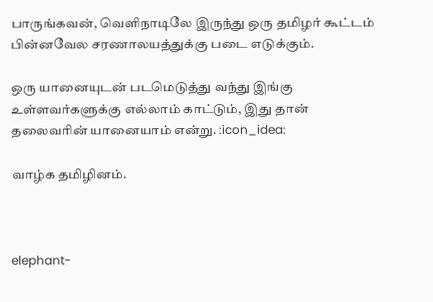பாருங்கவன், வெளிநாடிலே இருந்து ஒரு தமிழர் கூட்டம் பின்னவேல சரணாலயத்துக்கு படை எடுக்கும்.

ஒரு யானையுடன் படமெடுத்து வந்து இங்கு உள்ளவர்களுக்கு எல்லாம் காட்டும், இது தான் தலைவரின் யானையாம் என்று. :icon_idea:

வாழ்க தமிழினம்.



elephant-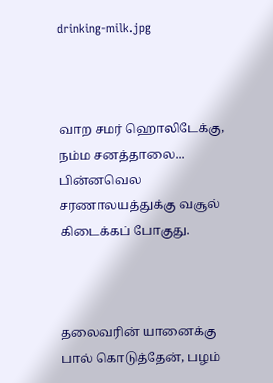drinking-milk.jpg



வாற‌ சமர் ஹொலிடேக்கு, நம்ம சனத்தாலை... பின்னவெல சரணாலயத்துக்கு வசூல் கிடைக்கப் போகுது.



தலைவரின் யானைக்கு பால் கொடுத்தேன், பழம்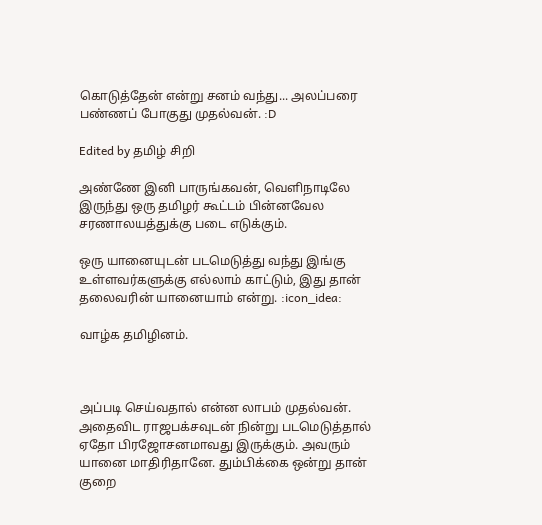கொடுத்தேன் என்று சனம் வந்து... அலப்பரை பண்ணப் போகுது முதல்வன். :D

Edited by தமிழ் சிறி

அண்ணே இனி பாருங்கவன், வெளிநாடிலே இருந்து ஒரு தமிழர் கூட்டம் பின்னவேல சரணாலயத்துக்கு படை எடுக்கும்.

ஒரு யானையுடன் படமெடுத்து வந்து இங்கு உள்ளவர்களுக்கு எல்லாம் காட்டும், இது தான் தலைவரின் யானையாம் என்று. :icon_idea:

வாழ்க தமிழினம்.



அப்படி செய்வதால் என்ன லாபம் முதல்வன். அதைவிட ராஜபக்சவுடன் நின்று படமெடுத்தால் ஏதோ பிரஜோசனமாவது இருக்கும். அவரும் யானை மாதிரிதானே. தும்பிக்கை ஒன்று தான் குறை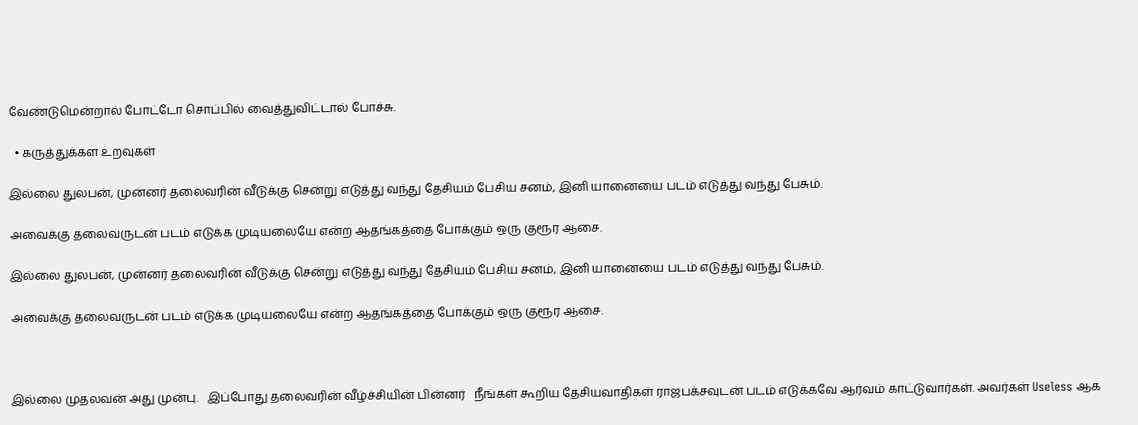வேண்டுமென்றால் போட்டோ சொப்பில் வைத்துவிட்டால் போச்சு.

  • கருத்துக்கள உறவுகள்

இல்லை துலபன், முன்னர் தலைவரின் வீடுக்கு சென்று எடுத்து வந்து தேசியம் பேசிய சனம், இனி யானையை படம் எடுத்து வந்து பேசும்.

அவைக்கு தலைவருடன் படம் எடுக்க முடியலையே என்ற ஆதங்கத்தை போக்கும் ஒரு குரூர ஆசை.

இல்லை துலபன், முன்னர் தலைவரின் வீடுக்கு சென்று எடுத்து வந்து தேசியம் பேசிய சனம், இனி யானையை படம் எடுத்து வந்து பேசும்.

அவைக்கு தலைவருடன் படம் எடுக்க முடியலையே என்ற ஆதங்கத்தை போக்கும் ஒரு குரூர ஆசை.



இல்லை முதலவன் அது முன்பு.   இப்போது தலைவரின் வீழ்ச்சியின் பின்னர்   நீங்கள் கூறிய தேசியவாதிகள் ராஜபக்சவுடன் படம் எடுக்கவே ஆர்வம் காட்டுவார்கள். அவர்கள் Useless ஆக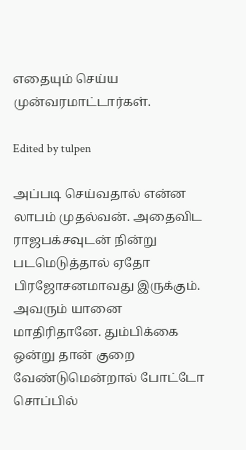எதையும் செய்ய முன்வரமாட்டார்கள்.

Edited by tulpen

அப்படி செய்வதால் என்ன லாபம் முதல்வன். அதைவிட ராஜபக்சவுடன் நின்று படமெடுத்தால் ஏதோ பிரஜோசனமாவது இருக்கும். அவரும் யானை மாதிரிதானே. தும்பிக்கை ஒன்று தான் குறை வேண்டுமென்றால் போட்டோ சொப்பில்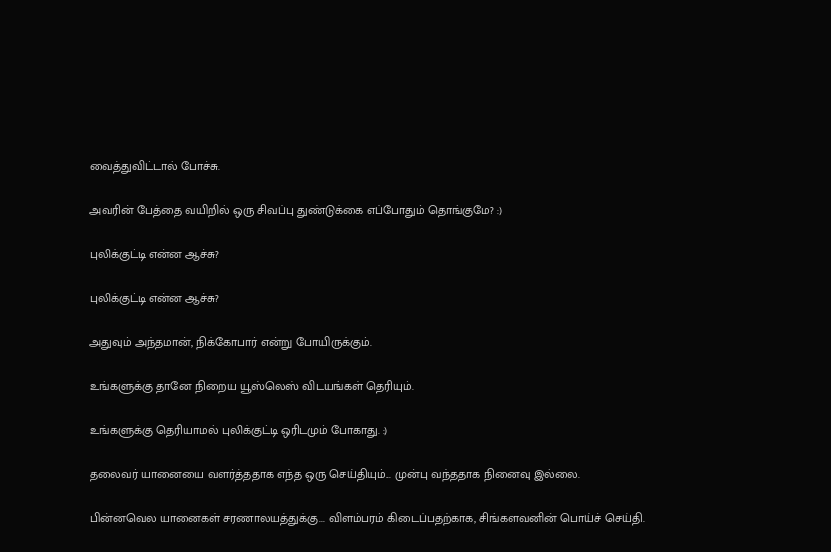வைத்துவிட்டால் போச்சு.

அவரின் பேத்தை வயிறில் ஒரு சிவப்பு துண்டுக்கை எப்போதும் தொங்குமே? :)

புலிக்குட்டி என்ன ஆச்சு?

புலிக்குட்டி என்ன ஆச்சு?

அதுவும் அந்தமான், நிக்கோபார் என்று போயிருக்கும்.

உங்களுக்கு தானே நிறைய யூஸ்லெஸ் விடயங்கள் தெரியும்.

உங்களுக்கு தெரியாமல் புலிக்குட்டி ஒரிடமும் போகாது. :)

தலைவர் யானையை வளர்த்ததாக எந்த ஒரு செய்தியும்... முன்பு வந்ததாக நினைவு இல்லை.

பின்னவெல யானைகள் சரணாலயத்துக்கு... விளம்பரம் கிடைப்பதற்காக, சிங்களவனின் பொய்ச் செய்தி.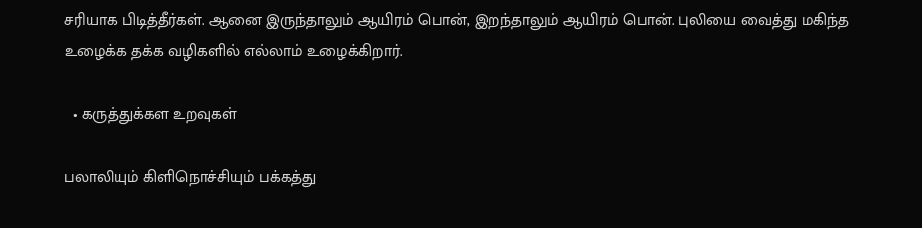சரியாக பிடித்தீர்கள். ஆனை இருந்தாலும் ஆயிரம் பொன், இறந்தாலும் ஆயிரம் பொன். புலியை வைத்து மகிந்த உழைக்க தக்க வழிகளில் எல்லாம் உழைக்கிறார்.

  • கருத்துக்கள உறவுகள்

பலாலியும் கிளிநொச்சியும் பக்கத்து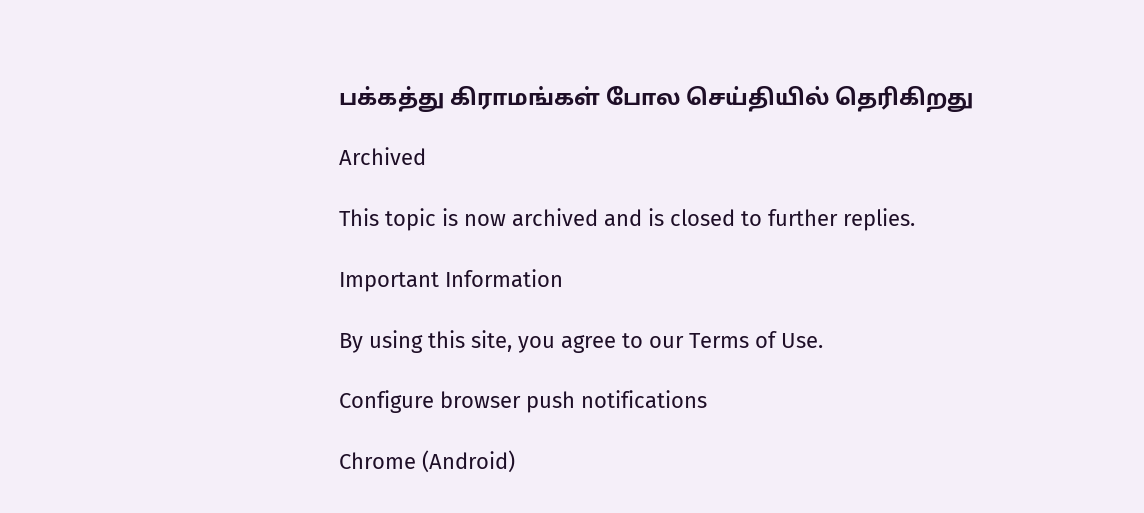பக்கத்து கிராமங்கள் போல செய்தியில் தெரிகிறது

Archived

This topic is now archived and is closed to further replies.

Important Information

By using this site, you agree to our Terms of Use.

Configure browser push notifications

Chrome (Android)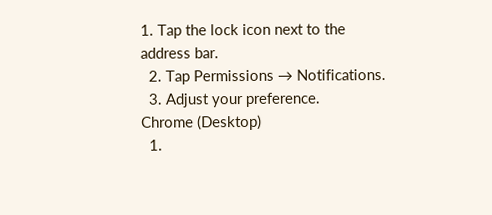1. Tap the lock icon next to the address bar.
  2. Tap Permissions → Notifications.
  3. Adjust your preference.
Chrome (Desktop)
  1.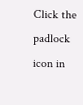Click the padlock icon in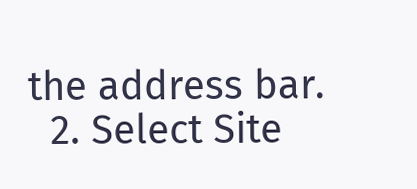the address bar.
  2. Select Site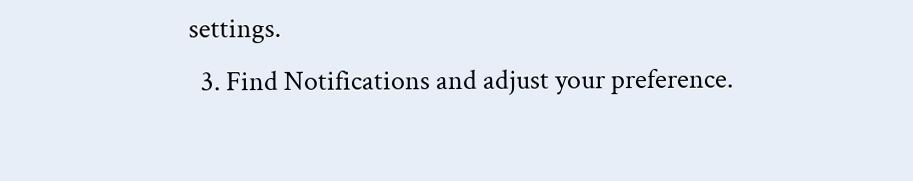settings.
  3. Find Notifications and adjust your preference.